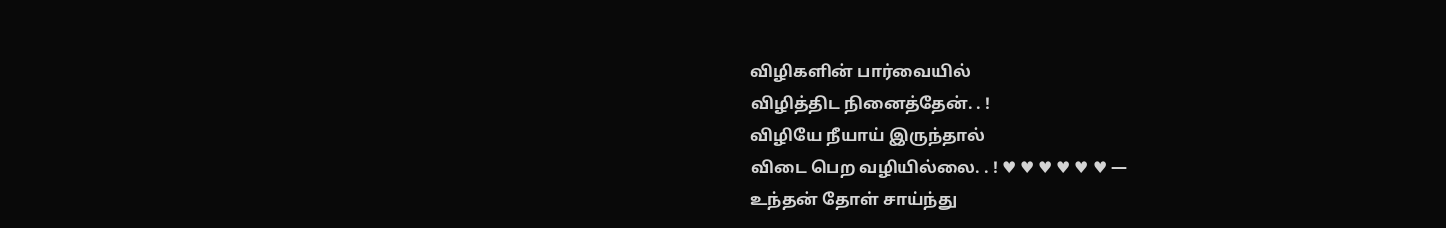விழிகளின் பார்வையில்
விழித்திட நினைத்தேன். . !
விழியே நீயாய் இருந்தால்
விடை பெற வழியில்லை. . ! ♥ ♥ ♥ ♥ ♥ ♥ —
உந்தன் தோள் சாய்ந்து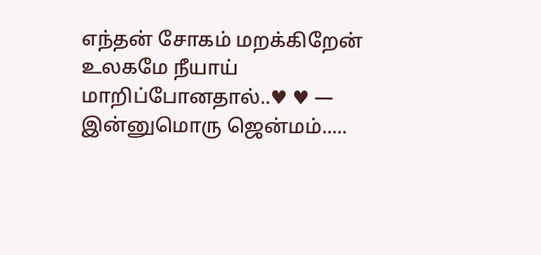எந்தன் சோகம் மறக்கிறேன்
உலகமே நீயாய் மாறிப்போனதால்..♥ ♥ —
இன்னுமொரு ஜென்மம்.....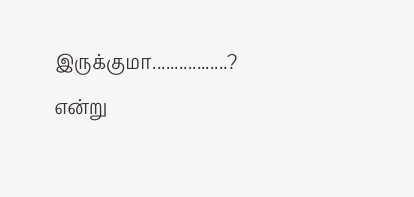இருக்குமா.................?
என்று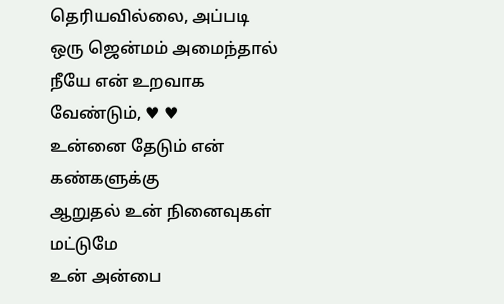தெரியவில்லை, அப்படி
ஒரு ஜென்மம் அமைந்தால்
நீயே என் உறவாக வேண்டும், ♥ ♥
உன்னை தேடும் என் கண்களுக்கு
ஆறுதல் உன் நினைவுகள் மட்டுமே
உன் அன்பை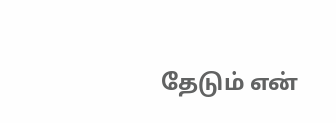தேடும் என்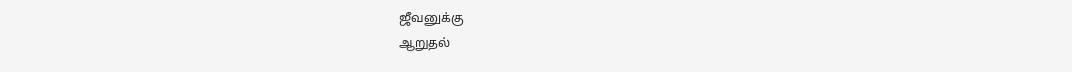ஜீவனுக்கு
ஆறுதல்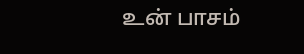உன் பாசம்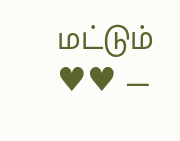மட்டும் ♥♥ —